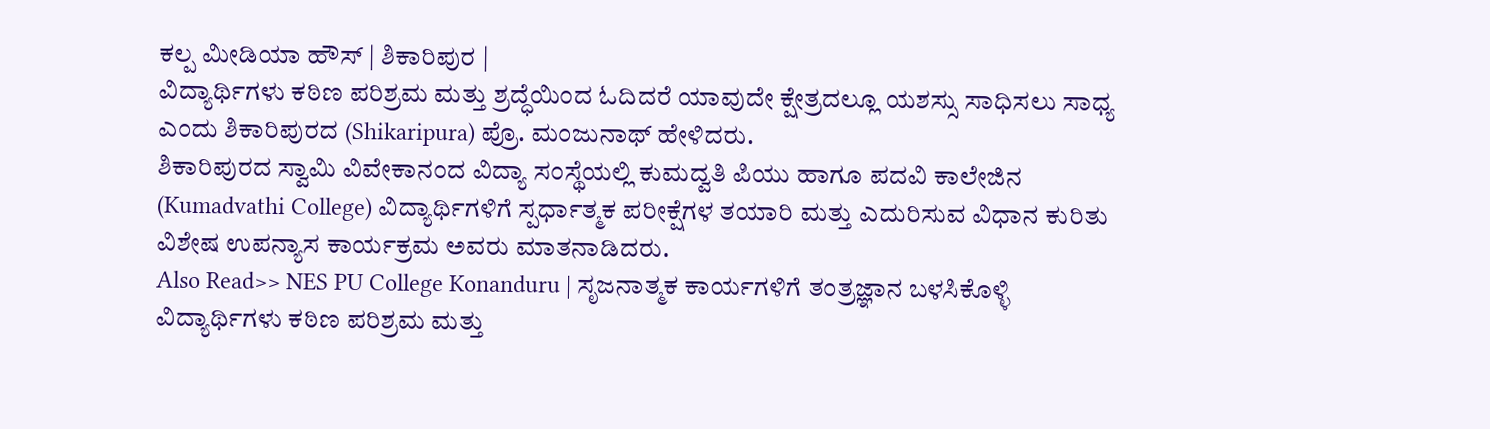ಕಲ್ಪ ಮೀಡಿಯಾ ಹೌಸ್ | ಶಿಕಾರಿಪುರ |
ವಿದ್ಯಾರ್ಥಿಗಳು ಕಠಿಣ ಪರಿಶ್ರಮ ಮತ್ತು ಶ್ರದ್ಧೆಯಿಂದ ಓದಿದರೆ ಯಾವುದೇ ಕ್ಷೇತ್ರದಲ್ಲೂ ಯಶಸ್ಸು ಸಾಧಿಸಲು ಸಾಧ್ಯ ಎಂದು ಶಿಕಾರಿಪುರದ (Shikaripura) ಪ್ರೊ. ಮಂಜುನಾಥ್ ಹೇಳಿದರು.
ಶಿಕಾರಿಪುರದ ಸ್ವಾಮಿ ವಿವೇಕಾನಂದ ವಿದ್ಯಾ ಸಂಸ್ಥೆಯಲ್ಲಿ ಕುಮದ್ವತಿ ಪಿಯು ಹಾಗೂ ಪದವಿ ಕಾಲೇಜಿನ (Kumadvathi College) ವಿದ್ಯಾರ್ಥಿಗಳಿಗೆ ಸ್ಪರ್ಧಾತ್ಮಕ ಪರೀಕ್ಷೆಗಳ ತಯಾರಿ ಮತ್ತು ಎದುರಿಸುವ ವಿಧಾನ ಕುರಿತು ವಿಶೇಷ ಉಪನ್ಯಾಸ ಕಾರ್ಯಕ್ರಮ ಅವರು ಮಾತನಾಡಿದರು.
Also Read>> NES PU College Konanduru | ಸೃಜನಾತ್ಮಕ ಕಾರ್ಯಗಳಿಗೆ ತಂತ್ರಜ್ಞಾನ ಬಳಸಿಕೊಳ್ಳಿ
ವಿದ್ಯಾರ್ಥಿಗಳು ಕಠಿಣ ಪರಿಶ್ರಮ ಮತ್ತು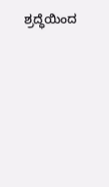ಶ್ರದ್ಧೆಯಿಂದ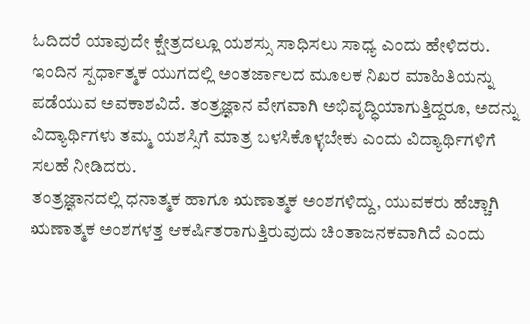ಓದಿದರೆ ಯಾವುದೇ ಕ್ಷೇತ್ರದಲ್ಲೂ ಯಶಸ್ಸು ಸಾಧಿಸಲು ಸಾಧ್ಯ ಎಂದು ಹೇಳಿದರು.
ಇಂದಿನ ಸ್ಪರ್ಧಾತ್ಮಕ ಯುಗದಲ್ಲಿ ಅಂತರ್ಜಾಲದ ಮೂಲಕ ನಿಖರ ಮಾಹಿತಿಯನ್ನು ಪಡೆಯುವ ಅವಕಾಶವಿದೆ. ತಂತ್ರಜ್ಞಾನ ವೇಗವಾಗಿ ಅಭಿವೃದ್ಧಿಯಾಗುತ್ತಿದ್ದರೂ, ಅದನ್ನು ವಿದ್ಯಾರ್ಥಿಗಳು ತಮ್ಮ ಯಶಸ್ಸಿಗೆ ಮಾತ್ರ ಬಳಸಿಕೊಳ್ಳಬೇಕು ಎಂದು ವಿದ್ಯಾರ್ಥಿಗಳಿಗೆ ಸಲಹೆ ನೀಡಿದರು.
ತಂತ್ರಜ್ಞಾನದಲ್ಲಿ ಧನಾತ್ಮಕ ಹಾಗೂ ಋಣಾತ್ಮಕ ಅಂಶಗಳಿದ್ದು, ಯುವಕರು ಹೆಚ್ಚಾಗಿ ಋಣಾತ್ಮಕ ಅಂಶಗಳತ್ತ ಆಕರ್ಷಿತರಾಗುತ್ತಿರುವುದು ಚಿಂತಾಜನಕವಾಗಿದೆ ಎಂದು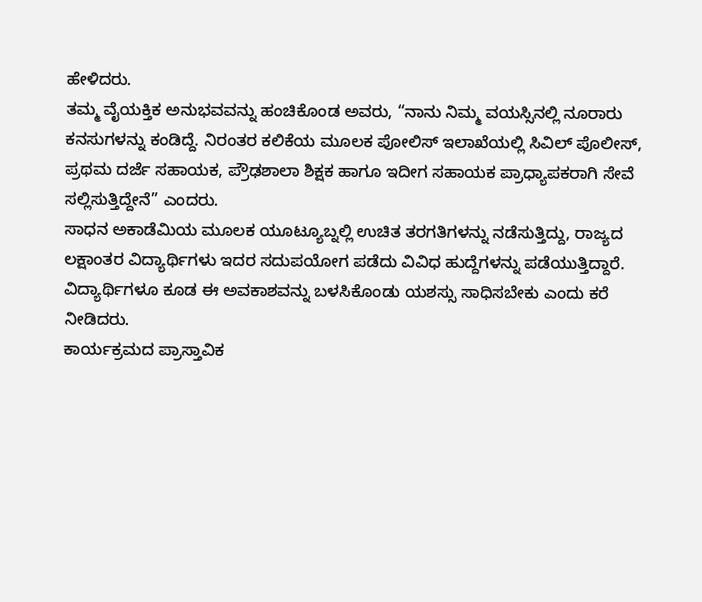ಹೇಳಿದರು.
ತಮ್ಮ ವೈಯಕ್ತಿಕ ಅನುಭವವನ್ನು ಹಂಚಿಕೊಂಡ ಅವರು, “ನಾನು ನಿಮ್ಮ ವಯಸ್ಸಿನಲ್ಲಿ ನೂರಾರು ಕನಸುಗಳನ್ನು ಕಂಡಿದ್ದೆ. ನಿರಂತರ ಕಲಿಕೆಯ ಮೂಲಕ ಪೋಲಿಸ್ ಇಲಾಖೆಯಲ್ಲಿ ಸಿವಿಲ್ ಪೊಲೀಸ್, ಪ್ರಥಮ ದರ್ಜೆ ಸಹಾಯಕ, ಪ್ರೌಢಶಾಲಾ ಶಿಕ್ಷಕ ಹಾಗೂ ಇದೀಗ ಸಹಾಯಕ ಪ್ರಾಧ್ಯಾಪಕರಾಗಿ ಸೇವೆ ಸಲ್ಲಿಸುತ್ತಿದ್ದೇನೆ” ಎಂದರು.
ಸಾಧನ ಅಕಾಡೆಮಿಯ ಮೂಲಕ ಯೂಟ್ಯೂಬ್ನಲ್ಲಿ ಉಚಿತ ತರಗತಿಗಳನ್ನು ನಡೆಸುತ್ತಿದ್ದು, ರಾಜ್ಯದ ಲಕ್ಷಾಂತರ ವಿದ್ಯಾರ್ಥಿಗಳು ಇದರ ಸದುಪಯೋಗ ಪಡೆದು ವಿವಿಧ ಹುದ್ದೆಗಳನ್ನು ಪಡೆಯುತ್ತಿದ್ದಾರೆ. ವಿದ್ಯಾರ್ಥಿಗಳೂ ಕೂಡ ಈ ಅವಕಾಶವನ್ನು ಬಳಸಿಕೊಂಡು ಯಶಸ್ಸು ಸಾಧಿಸಬೇಕು ಎಂದು ಕರೆ ನೀಡಿದರು.
ಕಾರ್ಯಕ್ರಮದ ಪ್ರಾಸ್ತಾವಿಕ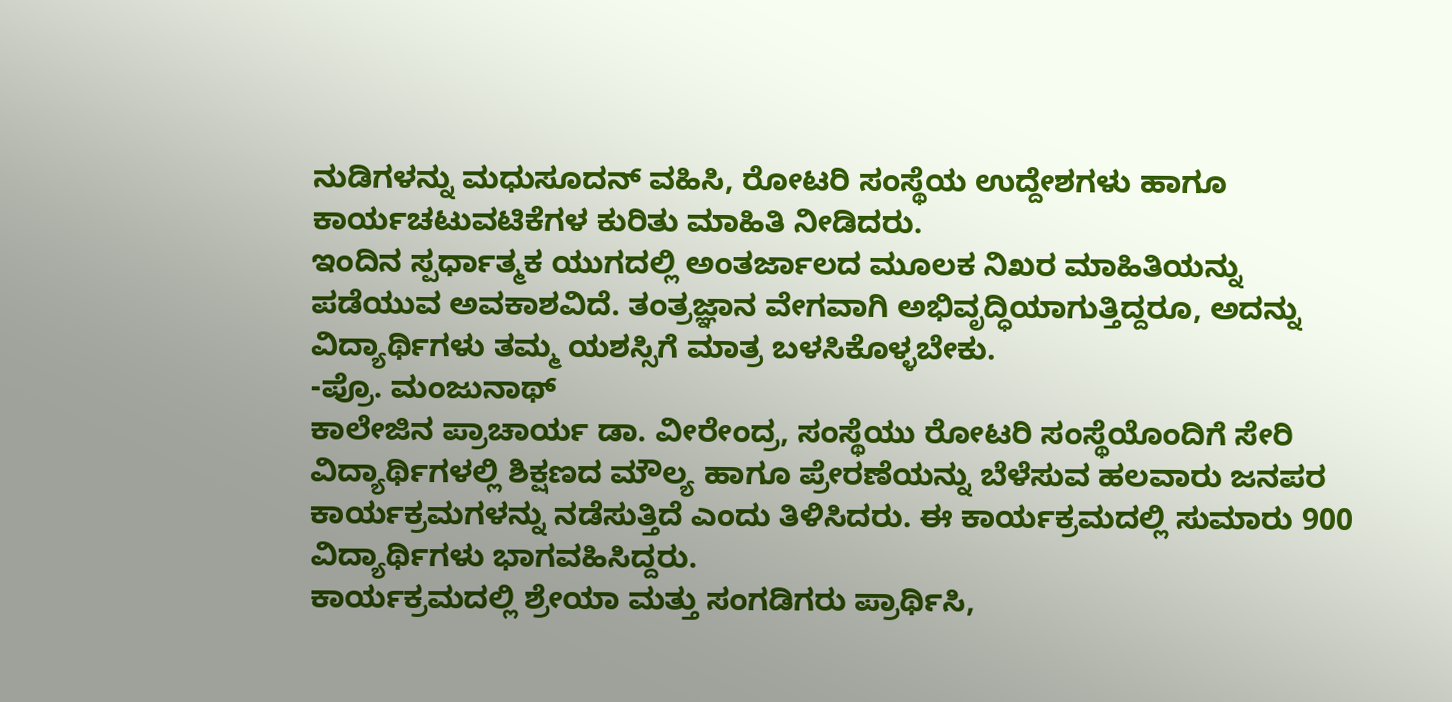ನುಡಿಗಳನ್ನು ಮಧುಸೂದನ್ ವಹಿಸಿ, ರೋಟರಿ ಸಂಸ್ಥೆಯ ಉದ್ದೇಶಗಳು ಹಾಗೂ ಕಾರ್ಯಚಟುವಟಿಕೆಗಳ ಕುರಿತು ಮಾಹಿತಿ ನೀಡಿದರು.
ಇಂದಿನ ಸ್ಪರ್ಧಾತ್ಮಕ ಯುಗದಲ್ಲಿ ಅಂತರ್ಜಾಲದ ಮೂಲಕ ನಿಖರ ಮಾಹಿತಿಯನ್ನು ಪಡೆಯುವ ಅವಕಾಶವಿದೆ. ತಂತ್ರಜ್ಞಾನ ವೇಗವಾಗಿ ಅಭಿವೃದ್ಧಿಯಾಗುತ್ತಿದ್ದರೂ, ಅದನ್ನು ವಿದ್ಯಾರ್ಥಿಗಳು ತಮ್ಮ ಯಶಸ್ಸಿಗೆ ಮಾತ್ರ ಬಳಸಿಕೊಳ್ಳಬೇಕು.
-ಪ್ರೊ. ಮಂಜುನಾಥ್
ಕಾಲೇಜಿನ ಪ್ರಾಚಾರ್ಯ ಡಾ. ವೀರೇಂದ್ರ, ಸಂಸ್ಥೆಯು ರೋಟರಿ ಸಂಸ್ಥೆಯೊಂದಿಗೆ ಸೇರಿ ವಿದ್ಯಾರ್ಥಿಗಳಲ್ಲಿ ಶಿಕ್ಷಣದ ಮೌಲ್ಯ ಹಾಗೂ ಪ್ರೇರಣೆಯನ್ನು ಬೆಳೆಸುವ ಹಲವಾರು ಜನಪರ ಕಾರ್ಯಕ್ರಮಗಳನ್ನು ನಡೆಸುತ್ತಿದೆ ಎಂದು ತಿಳಿಸಿದರು. ಈ ಕಾರ್ಯಕ್ರಮದಲ್ಲಿ ಸುಮಾರು 900 ವಿದ್ಯಾರ್ಥಿಗಳು ಭಾಗವಹಿಸಿದ್ದರು.
ಕಾರ್ಯಕ್ರಮದಲ್ಲಿ ಶ್ರೇಯಾ ಮತ್ತು ಸಂಗಡಿಗರು ಪ್ರಾರ್ಥಿಸಿ,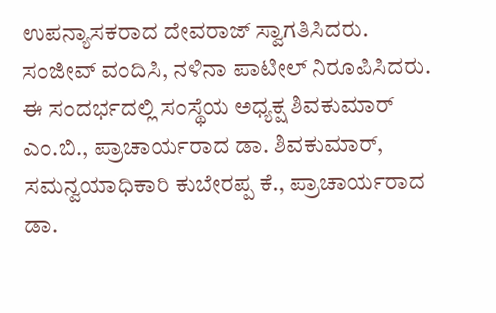ಉಪನ್ಯಾಸಕರಾದ ದೇವರಾಜ್ ಸ್ವಾಗತಿಸಿದರು. ಸಂಜೀವ್ ವಂದಿಸಿ, ನಳಿನಾ ಪಾಟೀಲ್ ನಿರೂಪಿಸಿದರು.
ಈ ಸಂದರ್ಭದಲ್ಲಿ ಸಂಸ್ಥೆಯ ಅಧ್ಯಕ್ಷ ಶಿವಕುಮಾರ್ ಎಂ.ಬಿ., ಪ್ರಾಚಾರ್ಯರಾದ ಡಾ. ಶಿವಕುಮಾರ್, ಸಮನ್ವಯಾಧಿಕಾರಿ ಕುಬೇರಪ್ಪ ಕೆ., ಪ್ರಾಚಾರ್ಯರಾದ ಡಾ.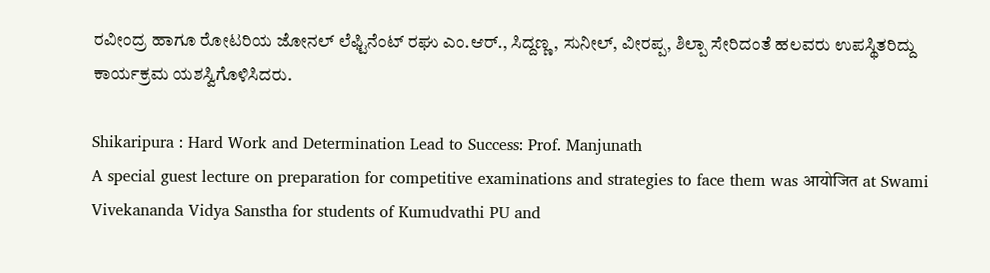ರವೀಂದ್ರ ಹಾಗೂ ರೋಟರಿಯ ಜೋನಲ್ ಲೆಫ್ಟಿನೆಂಟ್ ರಘು ಎಂ.ಆರ್., ಸಿದ್ದಣ್ಣ, ಸುನೀಲ್, ವೀರಪ್ಪ, ಶಿಲ್ಪಾ ಸೇರಿದಂತೆ ಹಲವರು ಉಪಸ್ಥಿತರಿದ್ದು ಕಾರ್ಯಕ್ರಮ ಯಶಸ್ವಿಗೊಳಿಸಿದರು.

Shikaripura : Hard Work and Determination Lead to Success: Prof. Manjunath
A special guest lecture on preparation for competitive examinations and strategies to face them was आयोजित at Swami Vivekananda Vidya Sanstha for students of Kumudvathi PU and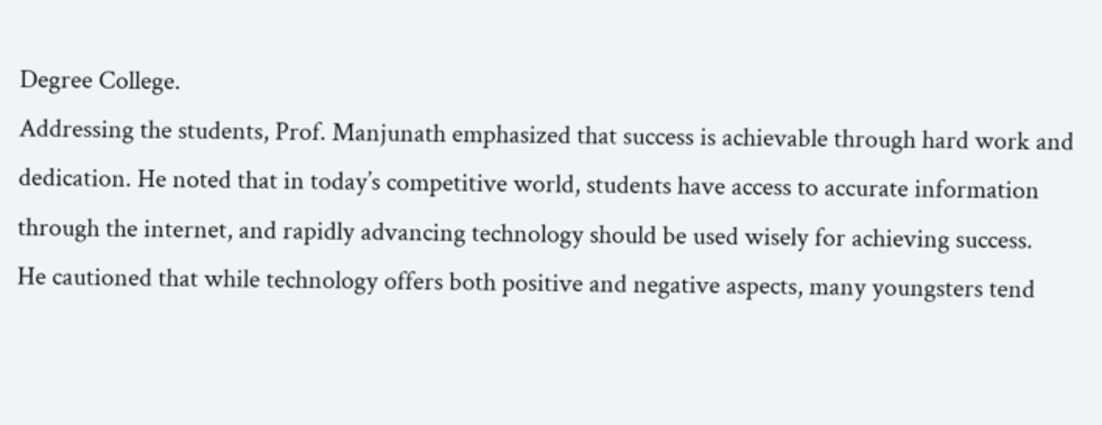Degree College.
Addressing the students, Prof. Manjunath emphasized that success is achievable through hard work and dedication. He noted that in today’s competitive world, students have access to accurate information through the internet, and rapidly advancing technology should be used wisely for achieving success.
He cautioned that while technology offers both positive and negative aspects, many youngsters tend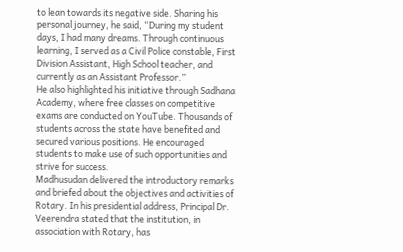to lean towards its negative side. Sharing his personal journey, he said, “During my student days, I had many dreams. Through continuous learning, I served as a Civil Police constable, First Division Assistant, High School teacher, and currently as an Assistant Professor.”
He also highlighted his initiative through Sadhana Academy, where free classes on competitive exams are conducted on YouTube. Thousands of students across the state have benefited and secured various positions. He encouraged students to make use of such opportunities and strive for success.
Madhusudan delivered the introductory remarks and briefed about the objectives and activities of Rotary. In his presidential address, Principal Dr. Veerendra stated that the institution, in association with Rotary, has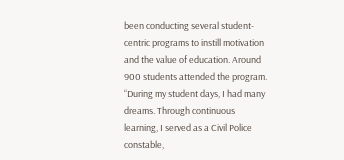been conducting several student-centric programs to instill motivation and the value of education. Around 900 students attended the program.
“During my student days, I had many dreams. Through continuous learning, I served as a Civil Police constable,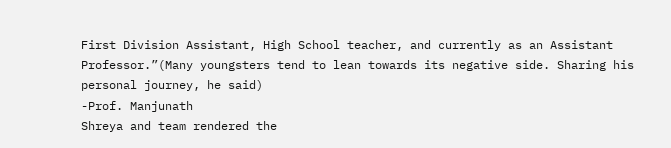First Division Assistant, High School teacher, and currently as an Assistant Professor.”(Many youngsters tend to lean towards its negative side. Sharing his personal journey, he said)
-Prof. Manjunath
Shreya and team rendered the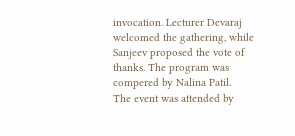invocation. Lecturer Devaraj welcomed the gathering, while Sanjeev proposed the vote of thanks. The program was compered by Nalina Patil.
The event was attended by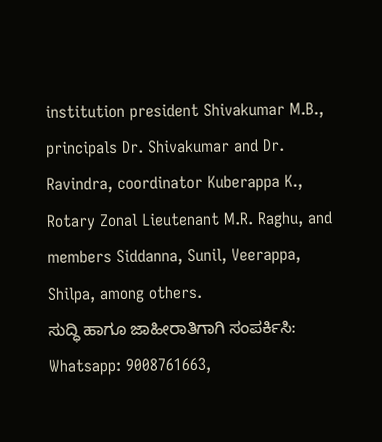institution president Shivakumar M.B., principals Dr. Shivakumar and Dr. Ravindra, coordinator Kuberappa K., Rotary Zonal Lieutenant M.R. Raghu, and members Siddanna, Sunil, Veerappa, Shilpa, among others.
ಸುದ್ಧಿ ಹಾಗೂ ಜಾಹೀರಾತಿಗಾಗಿ ಸಂಪರ್ಕಿಸಿ: Whatsapp: 9008761663,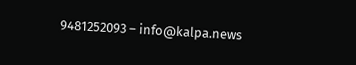9481252093 – info@kalpa.news